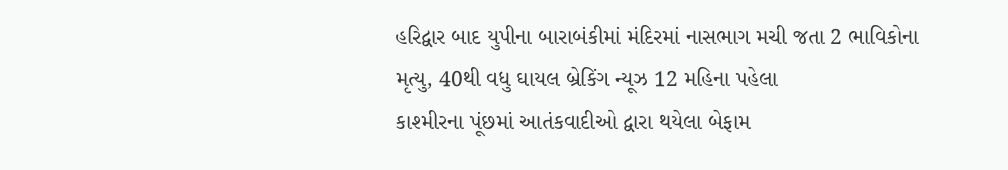હરિદ્વાર બાદ યુપીના બારાબંકીમાં મંદિરમાં નાસભાગ મચી જતા 2 ભાવિકોના મૃત્યુ, 40થી વધુ ઘાયલ બ્રેકિંગ ન્યૂઝ 12 મહિના પહેલા
કાશ્મીરના પૂંછમાં આતંકવાદીઓ દ્વારા થયેલા બેફામ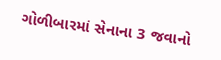ગોળીબારમાં સેનાના 3 જવાનો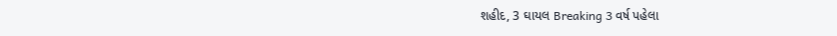શહીદ, 3 ઘાયલ Breaking 3 વર્ષ પહેલા